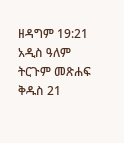ዘዳግም 19:21 አዲስ ዓለም ትርጉም መጽሐፍ ቅዱስ 21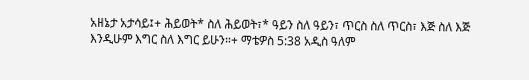አዘኔታ አታሳይ፤+ ሕይወት* ስለ ሕይወት፣* ዓይን ስለ ዓይን፣ ጥርስ ስለ ጥርስ፣ እጅ ስለ እጅ እንዲሁም እግር ስለ እግር ይሁን።+ ማቴዎስ 5:38 አዲስ ዓለም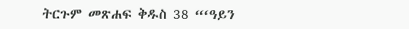ትርጉም መጽሐፍ ቅዱስ 38 “‘ዓይን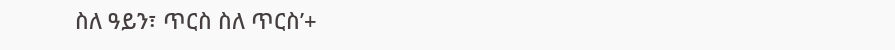ስለ ዓይን፣ ጥርስ ስለ ጥርስ’+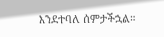እንደተባለ ሰምታችኋል።